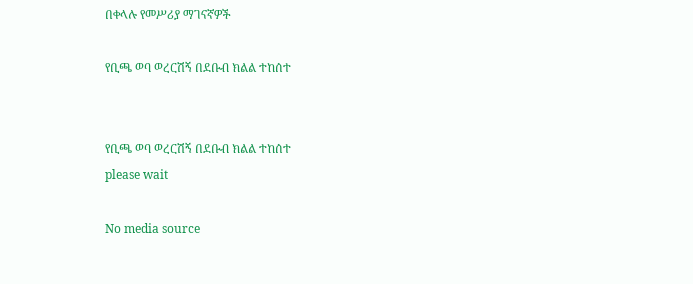በቀላሉ የመሥሪያ ማገናኛዎች

የቢጫ ወባ ወረርሽኝ በደቡብ ክልል ተከሰተ


የቢጫ ወባ ወረርሽኝ በደቡብ ክልል ተከሰተ
please wait

No media source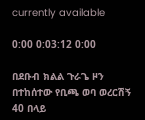currently available

0:00 0:03:12 0:00

በደቡብ ክልል ጉራጌ ዞን በተከሰተው የቢጫ ወባ ወረርሽኝ 40 በላይ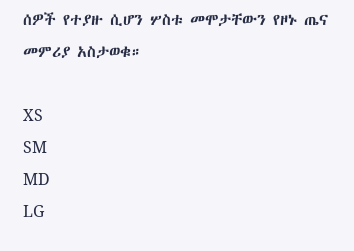ሰዎች የተያዙ ሲሆን ሦስቱ መሞታቸውን የዞኑ ጤና መምሪያ አስታወቁ።

XS
SM
MD
LG